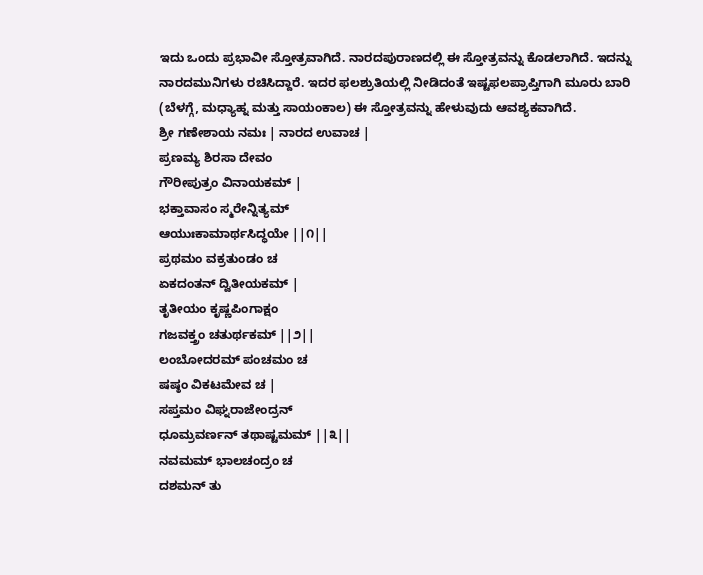ಇದು ಒಂದು ಪ್ರಭಾವೀ ಸ್ತೋತ್ರವಾಗಿದೆ. ನಾರದಪುರಾಣದಲ್ಲಿ ಈ ಸ್ತೋತ್ರವನ್ನು ಕೊಡಲಾಗಿದೆ. ಇದನ್ನು ನಾರದಮುನಿಗಳು ರಚಿಸಿದ್ದಾರೆ. ಇದರ ಫಲಶ್ರುತಿಯಲ್ಲಿ ನೀಡಿದಂತೆ ಇಷ್ಟಫಲಪ್ರಾಪ್ತಿಗಾಗಿ ಮೂರು ಬಾರಿ (ಬೆಳಗ್ಗೆ, ಮಧ್ಯಾಹ್ನ ಮತ್ತು ಸಾಯಂಕಾಲ) ಈ ಸ್ತೋತ್ರವನ್ನು ಹೇಳುವುದು ಆವಶ್ಯಕವಾಗಿದೆ.
ಶ್ರೀ ಗಣೇಶಾಯ ನಮಃ | ನಾರದ ಉವಾಚ |
ಪ್ರಣಮ್ಯ ಶಿರಸಾ ದೇವಂ
ಗೌರೀಪುತ್ರಂ ವಿನಾಯಕಮ್ |
ಭಕ್ತಾವಾಸಂ ಸ್ಮರೇನ್ನಿತ್ಯಮ್
ಆಯುಃಕಾಮಾರ್ಥಸಿದ್ಧಯೇ ||೧||
ಪ್ರಥಮಂ ವಕ್ರತುಂಡಂ ಚ
ಏಕದಂತನ್ ದ್ವಿತೀಯಕಮ್ |
ತೃತೀಯಂ ಕೃಷ್ಣಪಿಂಗಾಕ್ಷಂ
ಗಜವಕ್ತ್ರಂ ಚತುರ್ಥಕಮ್ ||೨||
ಲಂಬೋದರಮ್ ಪಂಚಮಂ ಚ
ಷಷ್ಠಂ ವಿಕಟಮೇವ ಚ |
ಸಪ್ತಮಂ ವಿಘ್ನರಾಜೇಂದ್ರನ್
ಧೂಮ್ರವರ್ಣನ್ ತಥಾಷ್ಟಮಮ್ ||೩||
ನವಮಮ್ ಭಾಲಚಂದ್ರಂ ಚ
ದಶಮನ್ ತು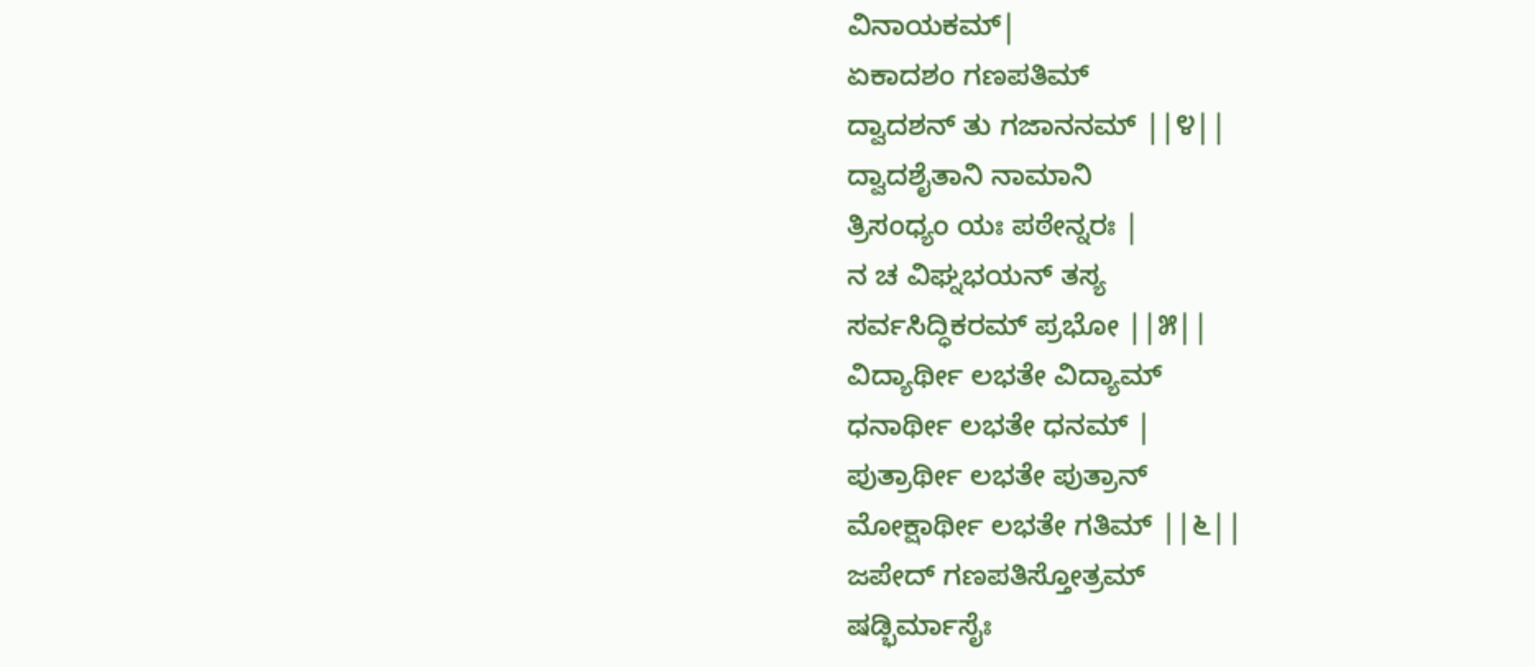ವಿನಾಯಕಮ್|
ಏಕಾದಶಂ ಗಣಪತಿಮ್
ದ್ವಾದಶನ್ ತು ಗಜಾನನಮ್ ||೪||
ದ್ವಾದಶೈತಾನಿ ನಾಮಾನಿ
ತ್ರಿಸಂಧ್ಯಂ ಯಃ ಪಠೇನ್ನರಃ |
ನ ಚ ವಿಘ್ನಭಯನ್ ತಸ್ಯ
ಸರ್ವಸಿದ್ಧಿಕರಮ್ ಪ್ರಭೋ ||೫||
ವಿದ್ಯಾರ್ಥೀ ಲಭತೇ ವಿದ್ಯಾಮ್
ಧನಾರ್ಥೀ ಲಭತೇ ಧನಮ್ |
ಪುತ್ರಾರ್ಥೀ ಲಭತೇ ಪುತ್ರಾನ್
ಮೋಕ್ಷಾರ್ಥೀ ಲಭತೇ ಗತಿಮ್ ||೬||
ಜಪೇದ್ ಗಣಪತಿಸ್ತೋತ್ರಮ್
ಷಡ್ಭಿರ್ಮಾಸೈಃ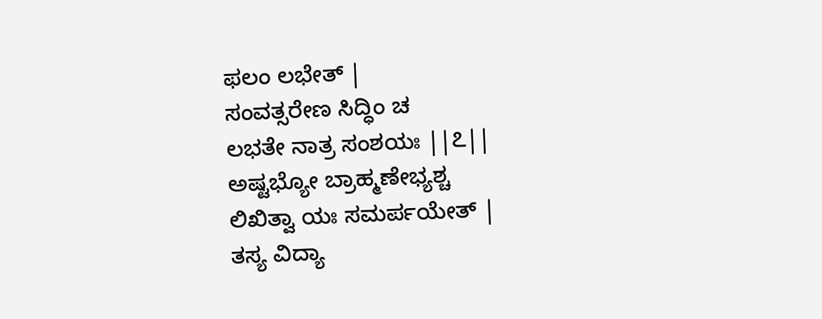ಫಲಂ ಲಭೇತ್ |
ಸಂವತ್ಸರೇಣ ಸಿದ್ಧಿಂ ಚ
ಲಭತೇ ನಾತ್ರ ಸಂಶಯಃ ||೭||
ಅಷ್ಟಭ್ಯೋ ಬ್ರಾಹ್ಮಣೇಭ್ಯಶ್ಚ
ಲಿಖಿತ್ವಾ ಯಃ ಸಮರ್ಪಯೇತ್ |
ತಸ್ಯ ವಿದ್ಯಾ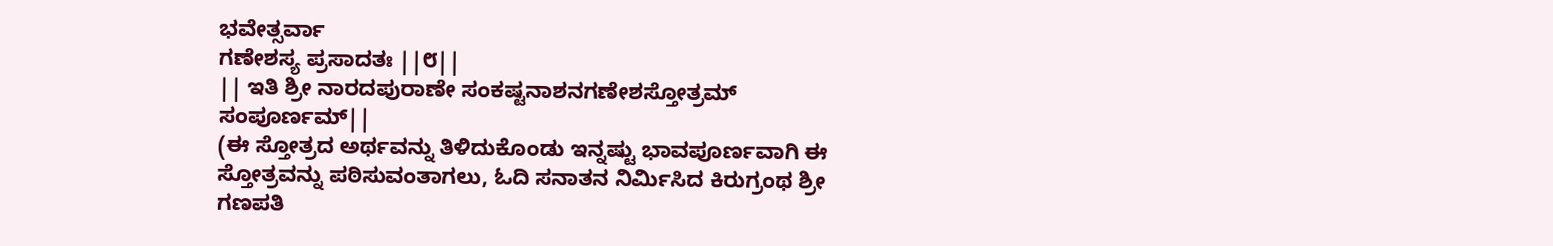ಭವೇತ್ಸರ್ವಾ
ಗಣೇಶಸ್ಯ ಪ್ರಸಾದತಃ ||೮||
|| ಇತಿ ಶ್ರೀ ನಾರದಪುರಾಣೇ ಸಂಕಷ್ಟನಾಶನಗಣೇಶಸ್ತೋತ್ರಮ್ ಸಂಪೂರ್ಣಮ್||
(ಈ ಸ್ತೋತ್ರದ ಅರ್ಥವನ್ನು ತಿಳಿದುಕೊಂಡು ಇನ್ನಷ್ಟು ಭಾವಪೂರ್ಣವಾಗಿ ಈ ಸ್ತೋತ್ರವನ್ನು ಪಠಿಸುವಂತಾಗಲು, ಓದಿ ಸನಾತನ ನಿರ್ಮಿಸಿದ ಕಿರುಗ್ರಂಥ ಶ್ರೀ ಗಣಪತಿ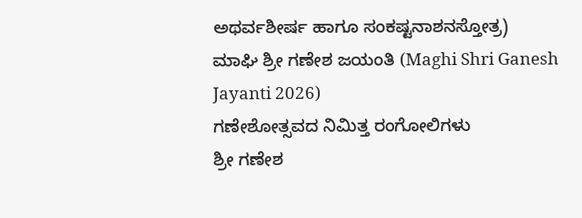ಅಥರ್ವಶೀರ್ಷ ಹಾಗೂ ಸಂಕಷ್ಟನಾಶನಸ್ತೋತ್ರ)
ಮಾಘಿ ಶ್ರೀ ಗಣೇಶ ಜಯಂತಿ (Maghi Shri Ganesh Jayanti 2026)
ಗಣೇಶೋತ್ಸವದ ನಿಮಿತ್ತ ರಂಗೋಲಿಗಳು
ಶ್ರೀ ಗಣೇಶ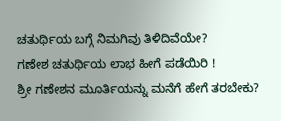ಚತುರ್ಥಿಯ ಬಗ್ಗೆ ನಿಮಗಿವು ತಿಳಿದಿವೆಯೇ?
ಗಣೇಶ ಚತುರ್ಥಿಯ ಲಾಭ ಹೀಗೆ ಪಡೆಯಿರಿ !
ಶ್ರೀ ಗಣೇಶನ ಮೂರ್ತಿಯನ್ನು ಮನೆಗೆ ಹೇಗೆ ತರಬೇಕು?